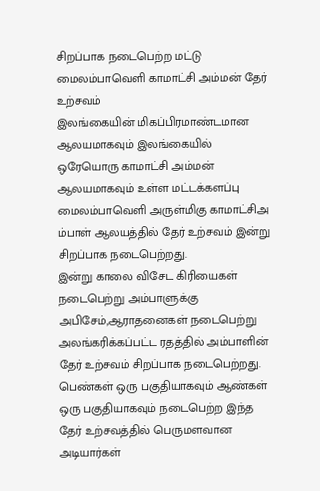சிறப்பாக நடைபெற்ற மட்டு மைலம்பாவெளி காமாட்சி அம்மன் தேர் உற்சவம்
இலங்கையின் மிகப்பிரமாண்டமான ஆலயமாகவும் இலங்கையில் ஒரேயொரு காமாட்சி அம்மன் ஆலயமாகவும் உள்ள மட்டக்களப்பு மைலம்பாவெளி அருள்மிகு காமாட்சிஅ ம்பாள் ஆலயத்தில் தேர் உற்சவம் இன்று சிறப்பாக நடைபெற்றது.
இன்று காலை விசேட கிரியைகள் நடைபெற்று அம்பாளுக்கு அபிசேம்,ஆராதனைகள் நடைபெற்று அலங்கரிக்கப்பட்ட ரதத்தில் அம்பாளின் தேர் உற்சவம் சிறப்பாக நடைபெற்றது.
பெண்கள் ஒரு பகுதியாகவும் ஆண்கள் ஒரு பகுதியாகவும் நடைபெற்ற இந்த தேர் உற்சவத்தில் பெருமளவான அடியார்கள்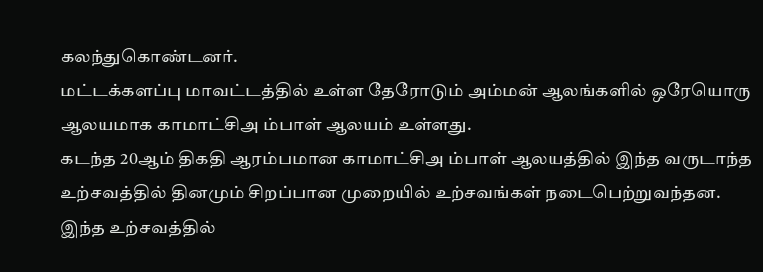கலந்துகொண்டனர்.
மட்டக்களப்பு மாவட்டத்தில் உள்ள தேரோடும் அம்மன் ஆலங்களில் ஒரேயொரு ஆலயமாக காமாட்சிஅ ம்பாள் ஆலயம் உள்ளது.
கடந்த 20ஆம் திகதி ஆரம்பமான காமாட்சிஅ ம்பாள் ஆலயத்தில் இந்த வருடாந்த உற்சவத்தில் தினமும் சிறப்பான முறையில் உற்சவங்கள் நடைபெற்றுவந்தன.
இந்த உற்சவத்தில்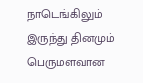நாடெங்கிலும் இருந்து தினமும் பெருமளவான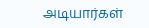அடியார்கள்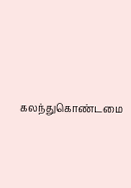கலந்துகொண்டமை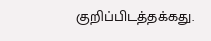குறிப்பிடத்தக்கது.